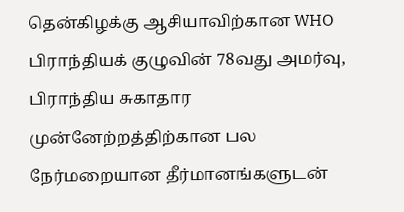தென்கிழக்கு ஆசியாவிற்கான WHO பிராந்தியக் குழுவின் 78வது அமர்வு, பிராந்திய சுகாதார முன்னேற்றத்திற்கான பல நேர்மறையான தீர்மானங்களுடன்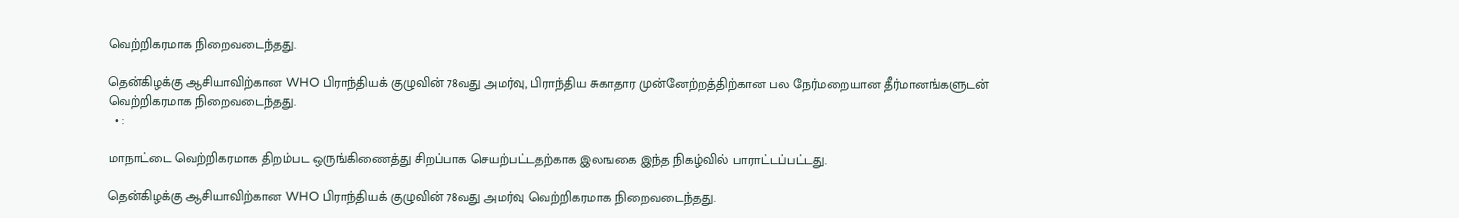வெற்றிகரமாக நிறைவடைந்தது.

தென்கிழக்கு ஆசியாவிற்கான WHO பிராந்தியக் குழுவின் 78வது அமர்வு, பிராந்திய சுகாதார முன்னேற்றத்திற்கான பல நேர்மறையான தீர்மானங்களுடன் வெற்றிகரமாக நிறைவடைந்தது.
  • :

மாநாட்டை வெற்றிகரமாக திறம்பட ஒருங்கிணைத்து சிறப்பாக செயற்பட்டதற்காக இலஙகை இந்த நிகழ்வில் பாராட்டப்பட்டது.

தென்கிழக்கு ஆசியாவிற்கான WHO பிராந்தியக் குழுவின் 78வது அமர்வு வெற்றிகரமாக நிறைவடைந்தது.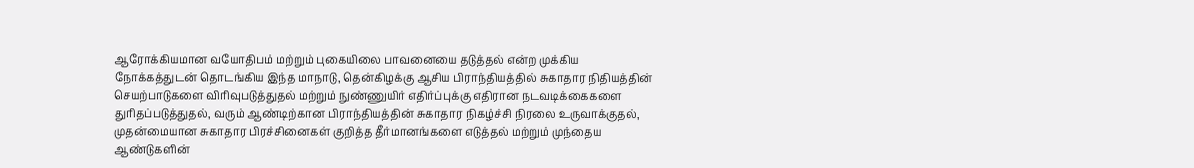ஆரோக்கியமான வயோதிபம் மற்றும் புகையிலை பாவனையை தடுத்தல் என்ற முக்கிய நோக்கத்துடன் தொடங்கிய இந்த மாநாடு, தென்கிழக்கு ஆசிய பிராந்தியத்தில் சுகாதார நிதியத்தின் செயற்பாடுகளை விரிவுபடுத்துதல் மற்றும் நுண்ணுயிர் எதிர்ப்புக்கு எதிரான நடவடிக்கைகளை துரிதப்படுத்துதல், வரும் ஆண்டிற்கான பிராந்தியத்தின் சுகாதார நிகழ்ச்சி நிரலை உருவாக்குதல், முதன்மையான சுகாதார பிரச்சினைகள் குறித்த தீர்மானங்களை எடுத்தல் மற்றும் முந்தைய ஆண்டுகளின்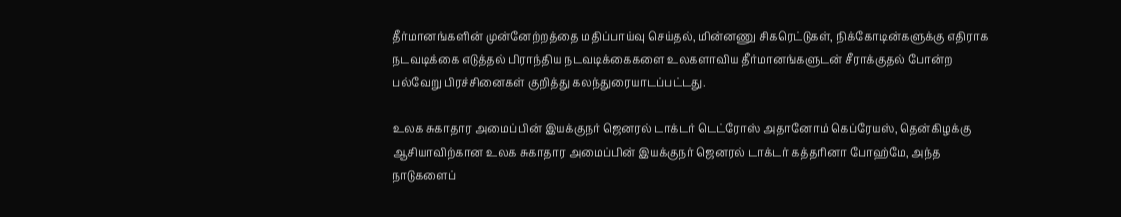தீர்மானங்களின் முன்னேற்றத்தை மதிப்பாய்வு செய்தல், மின்னணு சிகரெட்டுகள், நிக்கோடின்களுக்கு எதிராக நடவடிக்கை எடுத்தல் பிராந்திய நடவடிக்கைகளை உலகளாவிய தீர்மானங்களுடன் சீராக்குதல் போன்ற பல்வேறு பிரச்சினைகள் குறித்து கலந்துரையாடப்பட்டது.

உலக சுகாதார அமைப்பின் இயக்குநர் ஜெனரல் டாக்டர் டெட்ரோஸ் அதானோம் கெப்ரேயஸ், தென்கிழக்கு ஆசியாவிற்கான உலக சுகாதார அமைப்பின் இயக்குநர் ஜெனரல் டாக்டர் கத்தரினா போஹ்மே, அந்த நாடுகளைப்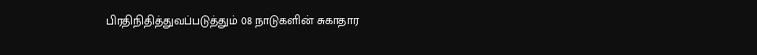பிரதிநிதித்துவப்படுத்தும் 08 நாடுகளின் சுகாதார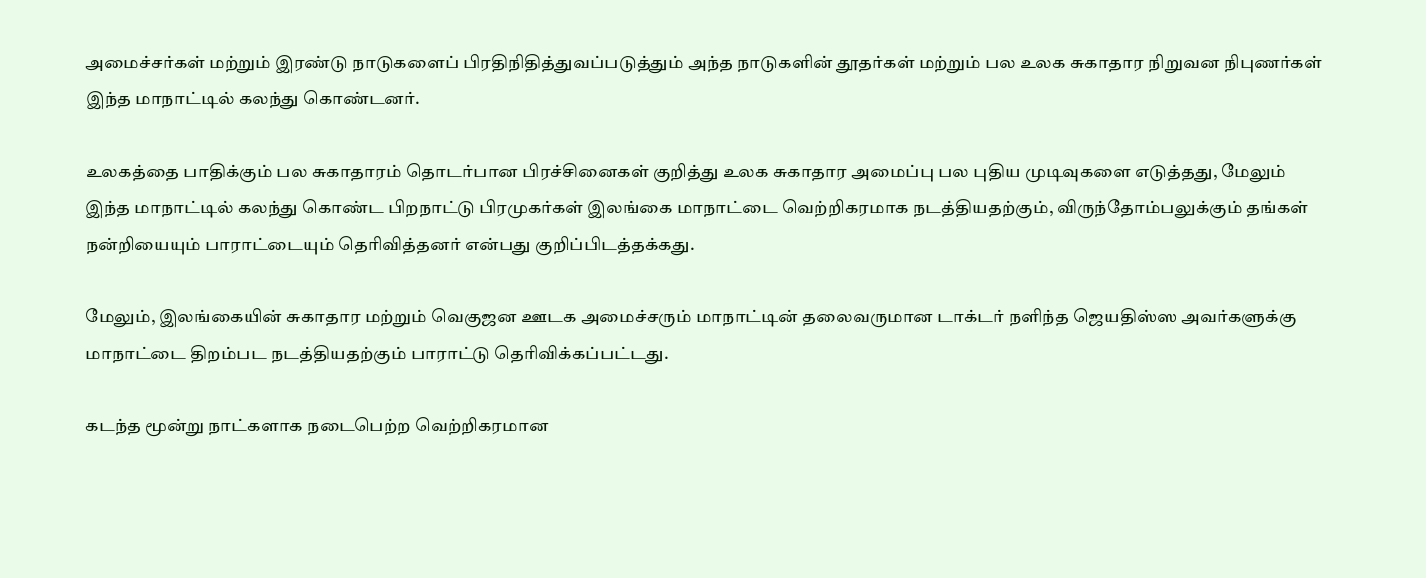அமைச்சர்கள் மற்றும் இரண்டு நாடுகளைப் பிரதிநிதித்துவப்படுத்தும் அந்த நாடுகளின் தூதர்கள் மற்றும் பல உலக சுகாதார நிறுவன நிபுணர்கள் இந்த மாநாட்டில் கலந்து கொண்டனர்.

உலகத்தை பாதிக்கும் பல சுகாதாரம் தொடர்பான பிரச்சினைகள் குறித்து உலக சுகாதார அமைப்பு பல புதிய முடிவுகளை எடுத்தது, மேலும் இந்த மாநாட்டில் கலந்து கொண்ட பிறநாட்டு பிரமுகர்கள் இலங்கை மாநாட்டை வெற்றிகரமாக நடத்தியதற்கும், விருந்தோம்பலுக்கும் தங்கள் நன்றியையும் பாராட்டையும் தெரிவித்தனர் என்பது குறிப்பிடத்தக்கது.

மேலும், இலங்கையின் சுகாதார மற்றும் வெகுஜன ஊடக அமைச்சரும் மாநாட்டின் தலைவருமான டாக்டர் நளிந்த ஜெயதிஸ்ஸ அவர்களுக்கு மாநாட்டை திறம்பட நடத்தியதற்கும் பாராட்டு தெரிவிக்கப்பட்டது.

கடந்த மூன்று நாட்களாக நடைபெற்ற வெற்றிகரமான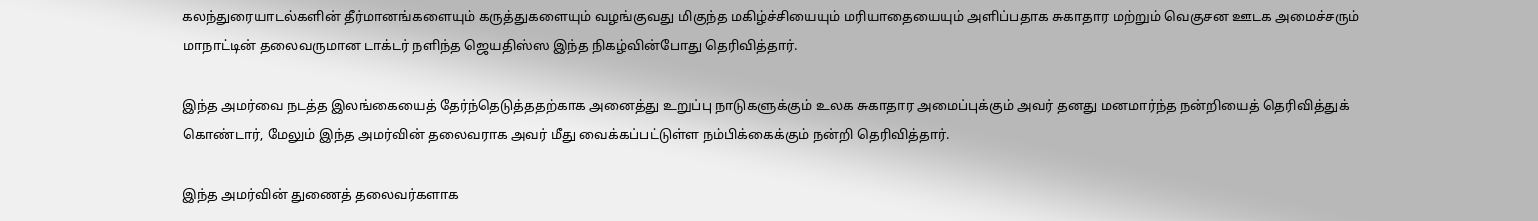கலந்துரையாடல்களின் தீர்மானங்களையும் கருத்துகளையும் வழங்குவது மிகுந்த மகிழ்ச்சியையும் மரியாதையையும் அளிப்பதாக சுகாதார மற்றும் வெகுசன ஊடக அமைச்சரும் மாநாட்டின் தலைவருமான டாக்டர் நளிந்த ஜெயதிஸ்ஸ இந்த நிகழ்வின்போது தெரிவித்தார்.

இந்த அமர்வை நடத்த இலங்கையைத் தேர்ந்தெடுத்ததற்காக அனைத்து உறுப்பு நாடுகளுக்கும் உலக சுகாதார அமைப்புக்கும் அவர் தனது மனமார்ந்த நன்றியைத் தெரிவித்துக் கொண்டார், மேலும் இந்த அமர்வின் தலைவராக அவர் மீது வைக்கப்பட்டுள்ள நம்பிக்கைக்கும் நன்றி தெரிவித்தார்.

இந்த அமர்வின் துணைத் தலைவர்களாக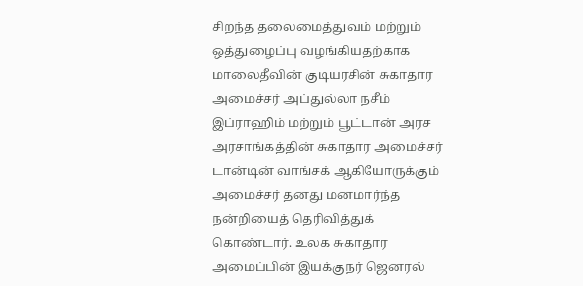சிறந்த தலைமைத்துவம் மற்றும் ஒத்துழைப்பு வழங்கியதற்காக மாலைதீவின் குடியரசின் சுகாதார அமைச்சர் அப்துல்லா நசீம் இப்ராஹிம் மற்றும் பூட்டான் அரச அரசாங்கத்தின் சுகாதார அமைச்சர் டான்டின் வாங்சக் ஆகியோருக்கும் அமைச்சர் தனது மனமார்ந்த நன்றியைத் தெரிவித்துக் கொண்டார். உலக சுகாதார அமைப்பின் இயக்குநர் ஜெனரல்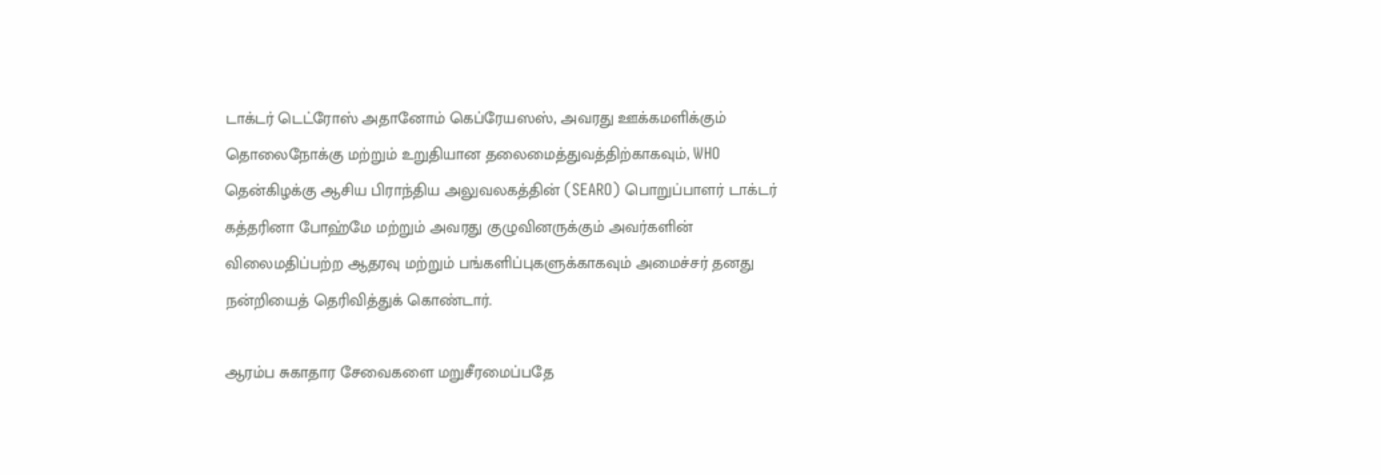டாக்டர் டெட்ரோஸ் அதானோம் கெப்ரேயஸஸ், அவரது ஊக்கமளிக்கும் தொலைநோக்கு மற்றும் உறுதியான தலைமைத்துவத்திற்காகவும், WHO தென்கிழக்கு ஆசிய பிராந்திய அலுவலகத்தின் (SEARO) பொறுப்பாளர் டாக்டர் கத்தரினா போஹ்மே மற்றும் அவரது குழுவினருக்கும் அவர்களின் விலைமதிப்பற்ற ஆதரவு மற்றும் பங்களிப்புகளுக்காகவும் அமைச்சர் தனது நன்றியைத் தெரிவித்துக் கொண்டார்.

ஆரம்ப சுகாதார சேவைகளை மறுசீரமைப்பதே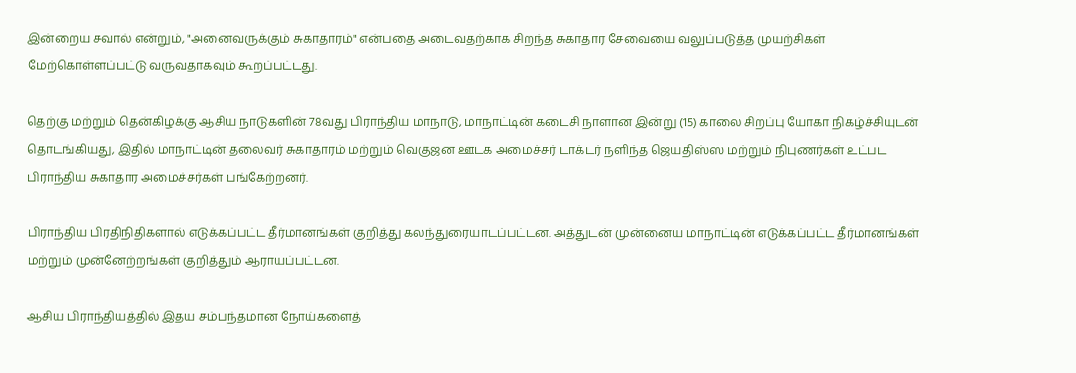இன்றைய சவால் என்றும், "அனைவருக்கும் சுகாதாரம்" என்பதை அடைவதற்காக சிறந்த சுகாதார சேவையை வலுப்படுத்த முயற்சிகள் மேற்கொள்ளப்பட்டு வருவதாகவும் கூறப்பட்டது.

தெற்கு மற்றும் தென்கிழக்கு ஆசிய நாடுகளின் 78வது பிராந்திய மாநாடு, மாநாட்டின் கடைசி நாளான இன்று (15) காலை சிறப்பு யோகா நிகழ்ச்சியுடன் தொடங்கியது, இதில் மாநாட்டின் தலைவர் சுகாதாரம் மற்றும் வெகுஜன ஊடக அமைச்சர் டாக்டர் நளிந்த ஜெயதிஸ்ஸ மற்றும் நிபுணர்கள் உட்பட பிராந்திய சுகாதார அமைச்சர்கள் பங்கேற்றனர்.

பிராந்திய பிரதிநிதிகளால் எடுக்கப்பட்ட தீர்மானங்கள் குறித்து கலந்துரையாடப்பட்டன. அத்துடன் முன்னைய மாநாட்டின் எடுக்கப்பட்ட தீர்மானங்கள் மற்றும் முன்னேற்றங்கள் குறித்தும் ஆராயப்பட்டன.

ஆசிய பிராந்தியத்தில் இதய சம்பந்தமான நோய்களைத்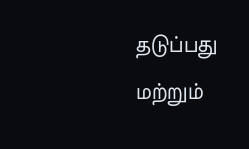தடுப்பது மற்றும்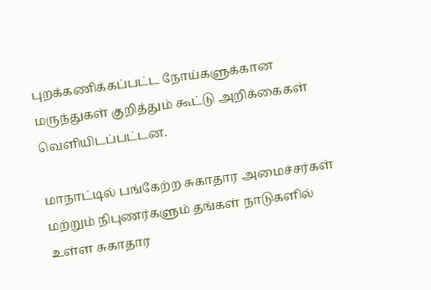புறக்கணிக்கப்பட்ட நோய்களுக்கான மருந்துகள் குறித்தும் கூட்டு அறிக்கைகள் வெளியிடப்பட்டன.

மாநாட்டில் பங்கேற்ற சுகாதார அமைச்சர்கள் மற்றும் நிபுணர்களும் தங்கள் நாடுகளில் உள்ள சுகாதார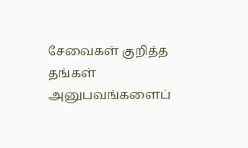சேவைகள் குறித்த தங்கள் அனுபவங்களைப்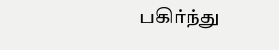பகிர்ந்து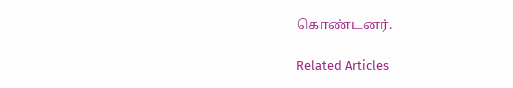கொண்டனர்.

Related Articles